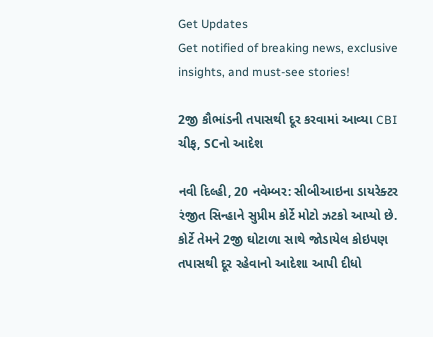Get Updates
Get notified of breaking news, exclusive insights, and must-see stories!

2જી કૌભાંડની તપાસથી દૂર કરવામાં આવ્યા CBI ચીફ, SCનો આદેશ

નવી દિલ્હી, 20 નવેમ્બર: સીબીઆઇના ડાયરેક્ટર રંજીત સિન્હાને સુપ્રીમ કોર્ટે મોટો ઝટકો આપ્યો છે. કોર્ટે તેમને 2જી ઘોટાળા સાથે જોડાયેલ કોઇપણ તપાસથી દૂર રહેવાનો આદેશા આપી દીધો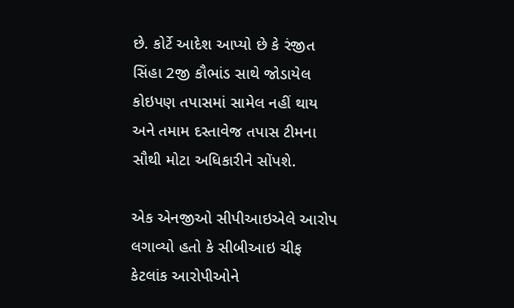છે. કોર્ટે આદેશ આપ્યો છે કે રંજીત સિંહા 2જી કૌભાંડ સાથે જોડાયેલ કોઇપણ તપાસમાં સામેલ નહીં થાય અને તમામ દસ્તાવેજ તપાસ ટીમના સૌથી મોટા અધિકારીને સોંપશે.

એક એનજીઓ સીપીઆઇએલે આરોપ લગાવ્યો હતો કે સીબીઆઇ ચીફ કેટલાંક આરોપીઓને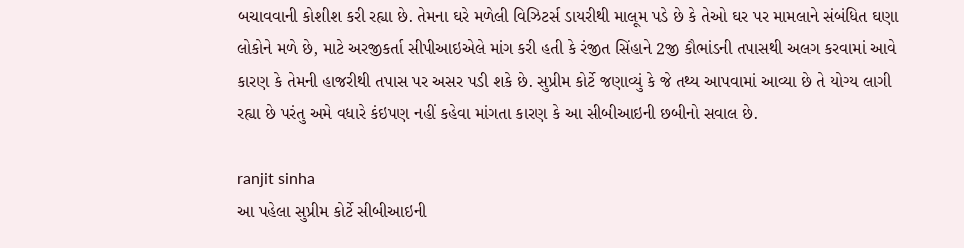બચાવવાની કોશીશ કરી રહ્યા છે. તેમના ઘરે મળેલી વિઝિટર્સ ડાયરીથી માલૂમ પડે છે કે તેઓ ઘર પર મામલાને સંબંધિત ઘણા લોકોને મળે છે, માટે અરજીકર્તા સીપીઆઇએલે માંગ કરી હતી કે રંજીત સિંહાને 2જી કૌભાંડની તપાસથી અલગ કરવામાં આવે કારણ કે તેમની હાજરીથી તપાસ પર અસર પડી શકે છે. સુપ્રીમ કોર્ટે જણાવ્યું કે જે તથ્ય આપવામાં આવ્યા છે તે યોગ્ય લાગી રહ્યા છે પરંતુ અમે વધારે કંઇપણ નહીં કહેવા માંગતા કારણ કે આ સીબીઆઇની છબીનો સવાલ છે.

ranjit sinha
આ પહેલા સુપ્રીમ કોર્ટે સીબીઆઇની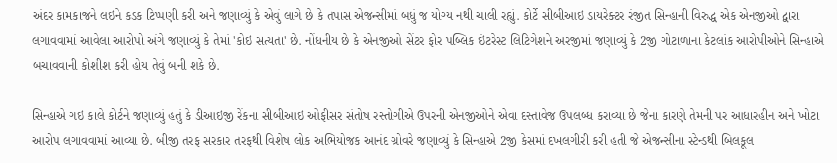અંદર કામકાજને લઇને કડક ટિપ્પણી કરી અને જણાવ્યું કે એવું લાગે છે કે તપાસ એજન્સીમાં બધું જ યોગ્ય નથી ચાલી રહ્યું. કોર્ટે સીબીઆઇ ડાયરેક્ટર રંજીત સિન્હાની વિરુદ્ધ એક એનજીઓ દ્વારા લગાવવામાં આવેલા આરોપો અંગે જણાવ્યું કે તેમાં 'કોઇ સત્યતા' છે. નોંધનીય છે કે એનજીઓ સેંટર ફોર પબ્લિક ઇંટરેસ્ટ લિટિગેશને અરજીમાં જણાવ્યું કે 2જી ગોટાળાના કેટલાંક આરોપીઓને સિન્હાએ બચાવવાની કોશીશ કરી હોય તેવું બની શકે છે.

સિન્હાએ ગઇ કાલે કોર્ટને જણાવ્યું હતું કે ડીઆઇજી રેંકના સીબીઆઇ ઓફીસર સંતોષ રસ્તોગીએ ઉપરની એનજીઓને એવા દસ્તાવેજ ઉપલબ્ધ કરાવ્યા છે જેના કારણે તેમની પર આધારહીન અને ખોટા આરોપ લગાવવામાં આવ્યા છે. બીજી તરફ સરકાર તરફથી વિશેષ લોક અભિયોજક આનંદ ગ્રોવરે જણાવ્યું કે સિન્હાએ 2જી કેસમાં દખલગીરી કરી હતી જે એજન્સીના સ્ટેન્ડથી બિલકૂલ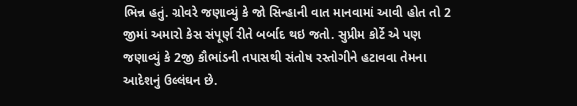ભિન્ન હતું. ગ્રોવરે જણાવ્યું કે જો સિન્હાની વાત માનવામાં આવી હોત તો 2 જીમાં અમારો કેસ સંપૂર્ણ રીતે બર્બાદ થઇ જતો. સુપ્રીમ કોર્ટે એ પણ જણાવ્યું કે 2જી કૌભાંડની તપાસથી સંતોષ રસ્તોગીને હટાવવા તેમના આદેશનું ઉલ્લંઘન છે.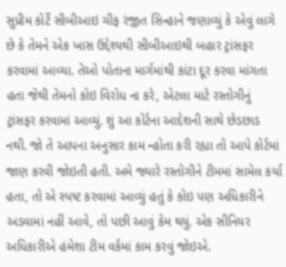સુપ્રીમ કોર્ટે સીબીઆઇ ચીફ રંજીત સિન્હાને જણાવ્યું કે એવું લાગે છે કે તેમને એક ખાસ ઉદ્દેશ્યથી સીબીઆઇથી બહાર ટ્રાંસફર કરવામાં આવ્યા. તેઓ પોતાના માર્ગમાંથી કાંટા દૂર કરવા માંગતા હતા જેથી તેમનો કોઇ વિરોધ ના કરે, એટલા માટે રસ્તોગીનું ટ્રાંસફર કરવામાં આવ્યું. શું આ કોર્ટના આદેશની સાથે છેડછાડ નથી. જો તે આપના અનુસાર કામ ન્હોતા કરી રહ્યા તો આપે કોર્ટમાં જાણ કરવી જોઇતી હતી. અમે જ્યારે રસ્તોગીને ટીમમાં સામેલ કર્યા હતા, તો એ સ્પષ્ટ કરવામાં આવ્યું હતું કે કોઇ પણ અધિકારીને અડવામાં નહીં આવે, તો પછી આવું કેમ થયું. એક સીનિયર અધિકારીએ હંમેશા ટીમ વર્કમાં કામ કરવું જોઇએ.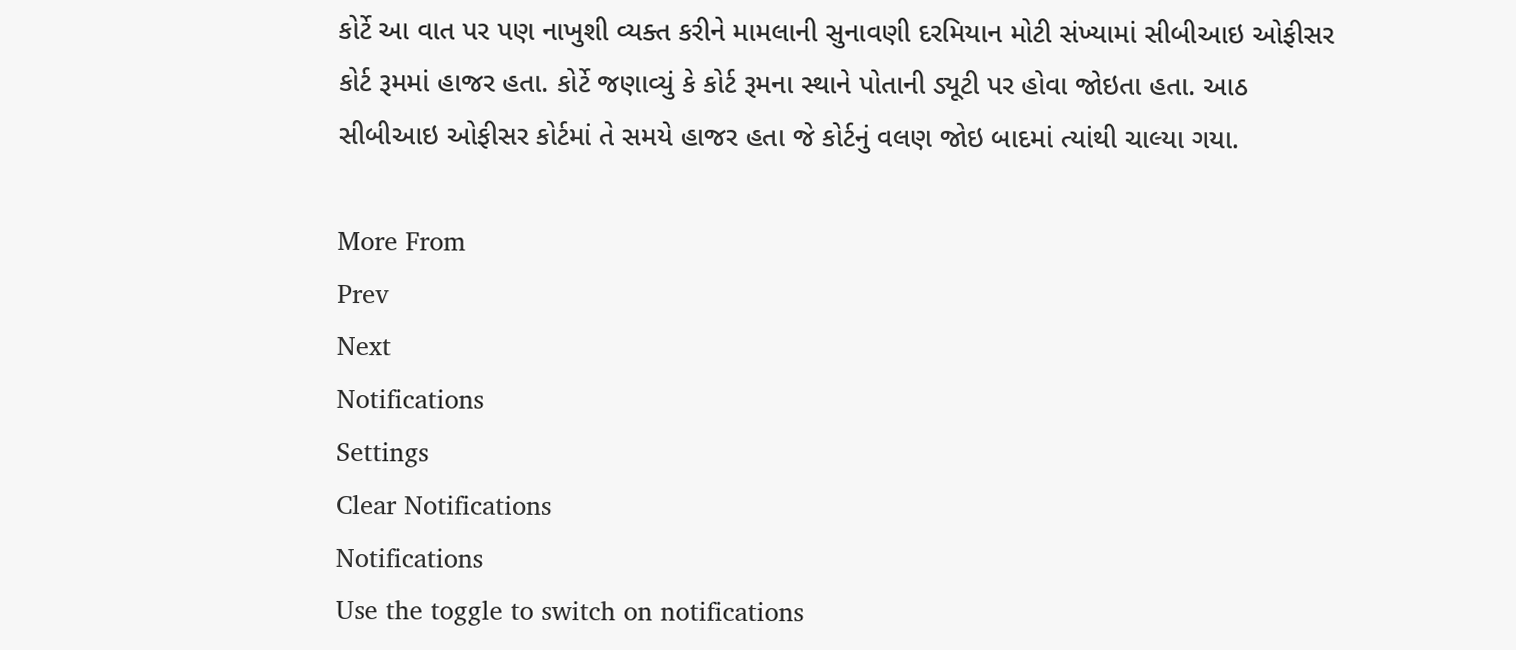કોર્ટે આ વાત પર પણ નાખુશી વ્યક્ત કરીને મામલાની સુનાવણી દરમિયાન મોટી સંખ્યામાં સીબીઆઇ ઓફીસર કોર્ટ રૂમમાં હાજર હતા. કોર્ટે જણાવ્યું કે કોર્ટ રૂમના સ્થાને પોતાની ડ્યૂટી પર હોવા જોઇતા હતા. આઠ સીબીઆઇ ઓફીસર કોર્ટમાં તે સમયે હાજર હતા જે કોર્ટનું વલણ જોઇ બાદમાં ત્યાંથી ચાલ્યા ગયા.

More From
Prev
Next
Notifications
Settings
Clear Notifications
Notifications
Use the toggle to switch on notifications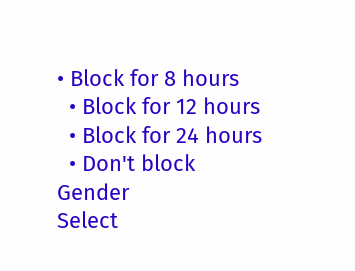• Block for 8 hours
  • Block for 12 hours
  • Block for 24 hours
  • Don't block
Gender
Select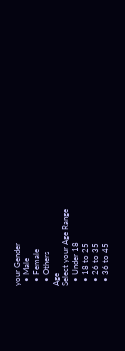your Gender
  • Male
  • Female
  • Others
Age
Select your Age Range
  • Under 18
  • 18 to 25
  • 26 to 35
  • 36 to 45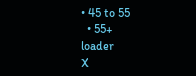• 45 to 55
  • 55+
loader
X